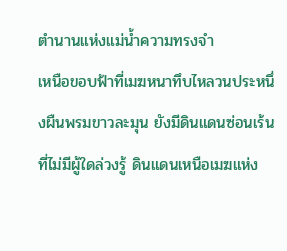ตำนานแห่งแม่น้ำความทรงจำ
เหนือขอบฟ้าที่เมฆหนาทึบไหลวนประหนึ่งผืนพรมขาวละมุน ยังมีดินแดนซ่อนเร้นที่ไม่มีผู้ใดล่วงรู้ ดินแดนเหนือเมฆแห่ง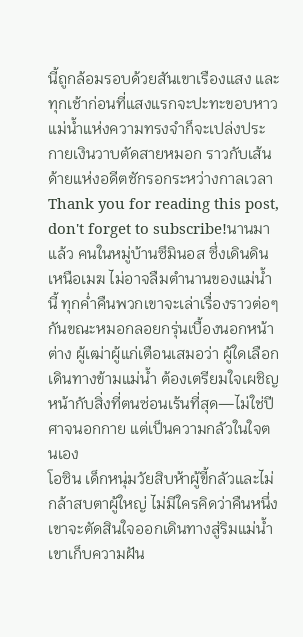นี้ถูกล้อมรอบด้วยสันเขาเรืองแสง และทุกเช้าก่อนที่แสงแรกจะปะทะขอบหาว แม่น้ำแห่งความทรงจำก็จะเปล่งประกายเงินวาบตัดสายหมอก ราวกับเส้นด้ายแห่งอดีตชักรอกระหว่างกาลเวลา
Thank you for reading this post, don't forget to subscribe!นานมาแล้ว คนในหมู่บ้านซึมินอส ซึ่งเดินดินเหนือเมฆ ไม่อาจลืมตำนานของแม่น้ำนี้ ทุกค่ำคืนพวกเขาจะเล่าเรื่องราวต่อๆ กันขณะหมอกลอยกรุ่นเบื้องนอกหน้าต่าง ผู้เฒ่าผู้แก่เตือนเสมอว่า ผู้ใดเลือกเดินทางข้ามแม่น้ำ ต้องเตรียมใจเผชิญหน้ากับสิ่งที่ตนซ่อนเร้นที่สุด—ไม่ใช่ปีศาจนอกกาย แต่เป็นความกลัวในใจตนเอง
โอซิน เด็กหนุ่มวัยสิบห้าผู้ขี้กลัวและไม่กล้าสบตาผู้ใหญ่ ไม่มีใครคิดว่าคืนหนึ่งเขาจะตัดสินใจออกเดินทางสู่ริมแม่น้ำ เขาเก็บความฝัน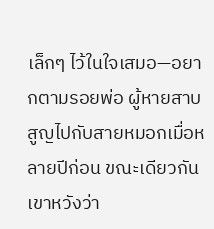เล็กๆ ไว้ในใจเสมอ—อยากตามรอยพ่อ ผู้หายสาบสูญไปกับสายหมอกเมื่อหลายปีก่อน ขณะเดียวกัน เขาหวังว่า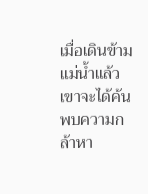เมื่อเดินข้ามแม่น้ำแล้ว เขาจะได้ค้นพบความกล้าหา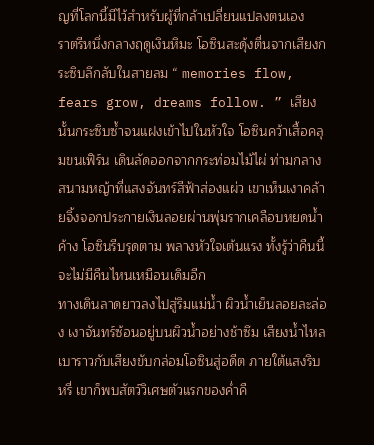ญที่โลกนี้มีไว้สำหรับผู้ที่กล้าเปลี่ยนแปลงตนเอง
ราตรีหนึ่งกลางฤดูเงินหิมะ โอซินสะดุ้งตื่นจากเสียงกระซิบลึกลับในสายลม “ memories flow, fears grow, dreams follow. ” เสียงนั้นกระซิบซ้ำจนแฝงเข้าไปในหัวใจ โอซินคว้าเสื้อคลุมขนเฟิร์น เดินลัดออกจากกระท่อมไม้ไผ่ ท่ามกลางสนามหญ้าที่แสงจันทร์สีฟ้าส่องแผ่ว เขาเห็นเงาคล้ายจิ้งจอกประกายเงินลอยผ่านพุ่มรากเคลือบหยดน้ำค้าง โอซินรีบรุดตาม พลางหัวใจเต้นแรง ทั้งรู้ว่าคืนนี้จะไม่มีคืนไหนเหมือนเดิมอีก
ทางเดินลาดยาวลงไปสู่ริมแม่น้ำ ผิวน้ำเย็นลอยละล่อง เงาจันทร์ซ้อนอยู่บนผิวน้ำอย่างช้าซึม เสียงน้ำไหลเบาราวกับเสียงขับกล่อมโอซินสู่อดีต ภายใต้แสงริบหรี่ เขาก็พบสัตว์วิเศษตัวแรกของค่ำคื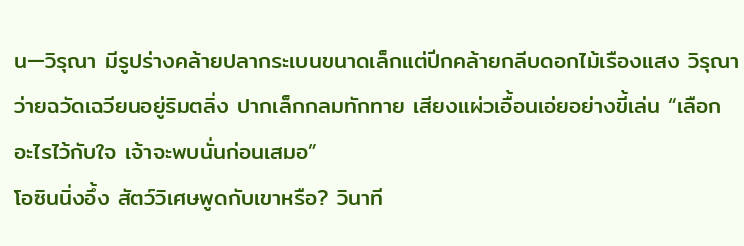น—วิรุณา มีรูปร่างคล้ายปลากระเบนขนาดเล็กแต่ปีกคล้ายกลีบดอกไม้เรืองแสง วิรุณาว่ายฉวัดเฉวียนอยู่ริมตลิ่ง ปากเล็กกลมทักทาย เสียงแผ่วเอื้อนเอ่ยอย่างขี้เล่น “เลือกอะไรไว้กับใจ เจ้าจะพบนั่นก่อนเสมอ”
โอซินนิ่งอึ้ง สัตว์วิเศษพูดกับเขาหรือ? วินาที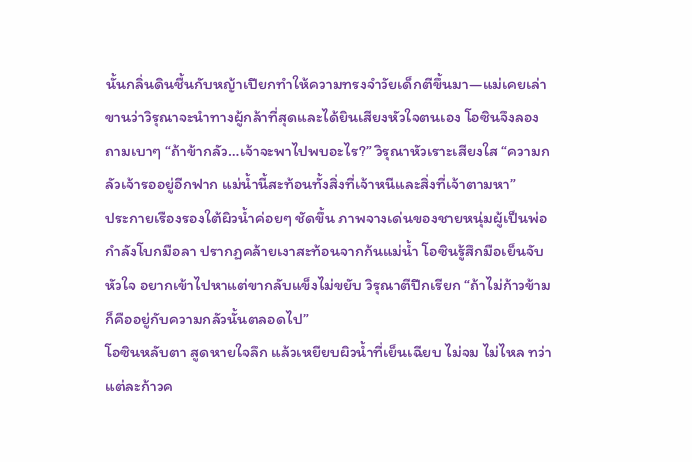นั้นกลิ่นดินชื้นกับหญ้าเปียกทำให้ความทรงจำวัยเด็กตีขึ้นมา—แม่เคยเล่าขานว่าวิรุณาจะนำทางผู้กล้าที่สุดและได้ยินเสียงหัวใจตนเอง โอซินจึงลองถามเบาๆ “ถ้าข้ากลัว…เจ้าจะพาไปพบอะไร?” วิรุณาหัวเราะเสียงใส “ความกลัวเจ้ารออยู่อีกฟาก แม่น้ำนี้สะท้อนทั้งสิ่งที่เจ้าหนีและสิ่งที่เจ้าตามหา”
ประกายเรืองรองใต้ผิวน้ำค่อยๆ ชัดขึ้น ภาพจางเด่นของชายหนุ่มผู้เป็นพ่อกำลังโบกมือลา ปรากฏคล้ายเงาสะท้อนจากก้นแม่น้ำ โอซินรู้สึกมือเย็นจับหัวใจ อยากเข้าไปหาแต่ขากลับแข็งไม่ขยับ วิรุณาตีปีกเรียก “ถ้าไม่ก้าวข้าม ก็คืออยู่กับความกลัวนั้นตลอดไป”
โอซินหลับตา สูดหายใจลึก แล้วเหยียบผิวน้ำที่เย็นเฉียบ ไม่จม ไม่ไหล ทว่าแต่ละก้าวค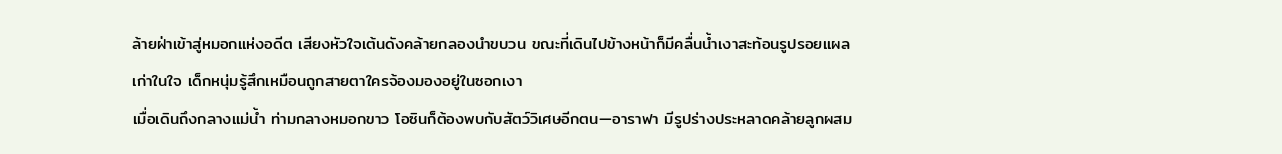ล้ายฝ่าเข้าสู่หมอกแห่งอดีต เสียงหัวใจเต้นดังคล้ายกลองนำขบวน ขณะที่เดินไปข้างหน้าก็มีคลื่นน้ำเงาสะท้อนรูปรอยแผลเก่าในใจ เด็กหนุ่มรู้สึกเหมือนถูกสายตาใครจ้องมองอยู่ในซอกเงา
เมื่อเดินถึงกลางแม่น้ำ ท่ามกลางหมอกขาว โอซินก็ต้องพบกับสัตว์วิเศษอีกตน—อาราฟา มีรูปร่างประหลาดคล้ายลูกผสม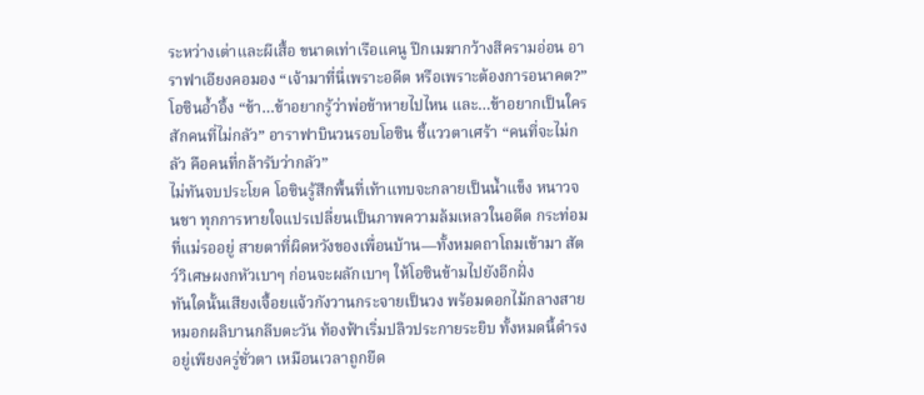ระหว่างเต่าและผีเสื้อ ขนาดเท่าเรือแคนู ปีกเมฆากว้างสีครามอ่อน อาราฟาเอียงคอมอง “เจ้ามาที่นี่เพราะอดีต หรือเพราะต้องการอนาคต?”
โอซินอ้ำอึ้ง “ข้า…ข้าอยากรู้ว่าพ่อข้าหายไปไหน และ…ข้าอยากเป็นใครสักคนที่ไม่กลัว” อาราฟาบินวนรอบโอซิน ชี้แววตาเศร้า “คนที่จะไม่กลัว คือคนที่กล้ารับว่ากลัว”
ไม่ทันจบประโยค โอซินรู้สึกพื้นที่เท้าแทบจะกลายเป็นน้ำแข็ง หนาวจนชา ทุกการหายใจแปรเปลี่ยนเป็นภาพความล้มเหลวในอดีต กระท่อมที่แม่รออยู่ สายตาที่ผิดหวังของเพื่อนบ้าน—ทั้งหมดถาโถมเข้ามา สัตว์วิเศษผงกหัวเบาๆ ก่อนจะผลักเบาๆ ให้โอซินข้ามไปยังอีกฝั่ง
ทันใดนั้นเสียงเจื้อยแจ้วกังวานกระจายเป็นวง พร้อมดอกไม้กลางสายหมอกผลิบานกลีบตะวัน ท้องฟ้าเริ่มปลิวประกายระยิบ ทั้งหมดนี้ดำรงอยู่เพียงครู่ชั่วตา เหมือนเวลาถูกยืด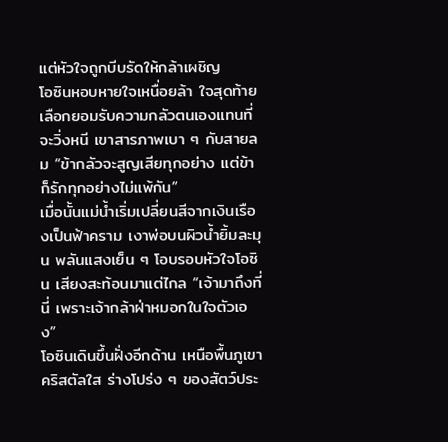แต่หัวใจถูกบีบรัดให้กล้าเผชิญ
โอซินหอบหายใจเหนื่อยล้า ใจสุดท้ายเลือกยอมรับความกลัวตนเองแทนที่จะวิ่งหนี เขาสารภาพเบา ๆ กับสายลม “ข้ากลัวจะสูญเสียทุกอย่าง แต่ข้าก็รักทุกอย่างไม่แพ้กัน”
เมื่อนั้นแม่น้ำเริ่มเปลี่ยนสีจากเงินเรืองเป็นฟ้าคราม เงาพ่อบนผิวน้ำยิ้มละมุน พลันแสงเย็น ๆ โอบรอบหัวใจโอซิน เสียงสะท้อนมาแต่ไกล “เจ้ามาถึงที่นี่ เพราะเจ้ากล้าฝ่าหมอกในใจตัวเอง”
โอซินเดินขึ้นฝั่งอีกด้าน เหนือพื้นภูเขาคริสตัลใส ร่างโปร่ง ๆ ของสัตว์ประ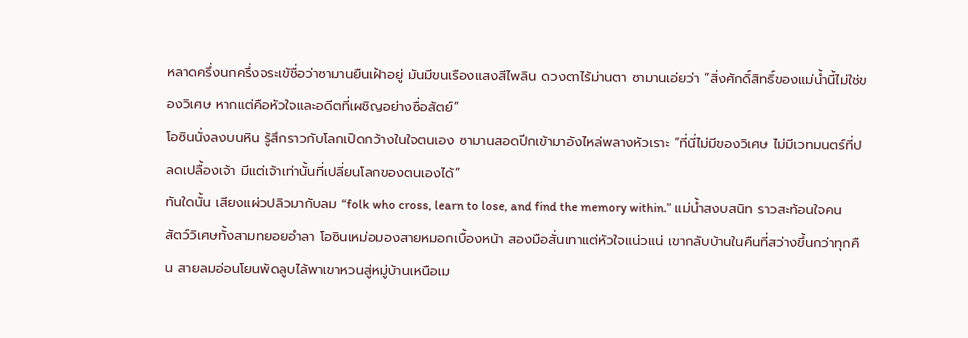หลาดครึ่งนกครึ่งจระเข้ชื่อว่าซามานยืนเฝ้าอยู่ มันมีขนเรืองแสงสีไพลิน ดวงตาไร้ม่านตา ซามานเอ่ยว่า “สิ่งศักดิ์สิทธิ์ของแม่น้ำนี้ไม่ใช่ของวิเศษ หากแต่คือหัวใจและอดีตที่เผชิญอย่างซื่อสัตย์”
โอซินนั่งลงบนหิน รู้สึกราวกับโลกเปิดกว้างในใจตนเอง ซามานสอดปีกเข้ามาอังไหล่พลางหัวเราะ “ที่นี่ไม่มีของวิเศษ ไม่มีเวทมนตร์ที่ปลดเปลื้องเจ้า มีแต่เจ้าเท่านั้นที่เปลี่ยนโลกของตนเองได้”
ทันใดนั้น เสียงแผ่วปลิวมากับลม “folk who cross, learn to lose, and find the memory within.” แม่น้ำสงบสนิท ราวสะท้อนใจคน สัตว์วิเศษทั้งสามทยอยอำลา โอซินเหม่อมองสายหมอกเบื้องหน้า สองมือสั่นเทาแต่หัวใจแน่วแน่ เขากลับบ้านในคืนที่สว่างขึ้นกว่าทุกคืน สายลมอ่อนโยนพัดลูบไล้พาเขาหวนสู่หมู่บ้านเหนือเม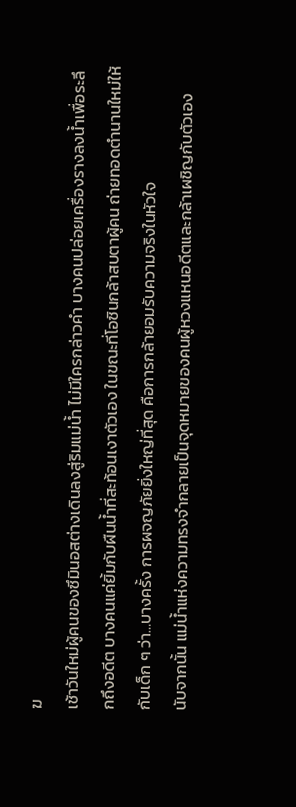ฆ
เช้าวันใหม่ผู้คนของซึมินอสต่างเดินลงสู่ริมแม่น้ำ ไม่มีใครกล่าวคำ บางคนปล่อยเครื่องรางลงน้ำเพื่อระลึกถึงอดีต บางคนแค่ยิ้มกับผืนน้ำที่สะท้อนเงาตัวเอง ในขณะที่โอซินกล้าสบตาผู้คน ถ่ายทอดตำนานใหม่ให้กับเด็ก ๆ ว่า…บางครั้ง การผจญภัยยิ่งใหญ่ที่สุด คือการกล้ายอมรับความจริงในหัวใจ
นับจากนั้น แม่น้ำแห่งความทรงจำกลายเป็นจุดหมายของคนผู้หวงแหนอดีตและกล้าเผชิญกับตัวเอง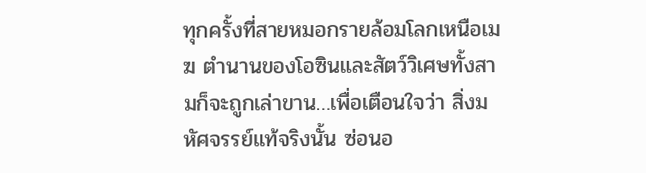ทุกครั้งที่สายหมอกรายล้อมโลกเหนือเมฆ ตำนานของโอซินและสัตว์วิเศษทั้งสามก็จะถูกเล่าขาน…เพื่อเตือนใจว่า สิ่งมหัศจรรย์แท้จริงนั้น ซ่อนอ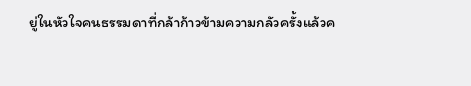ยู่ในหัวใจคนธรรมดาที่กล้าก้าวข้ามความกลัวครั้งแล้วค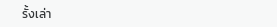รั้งเล่า